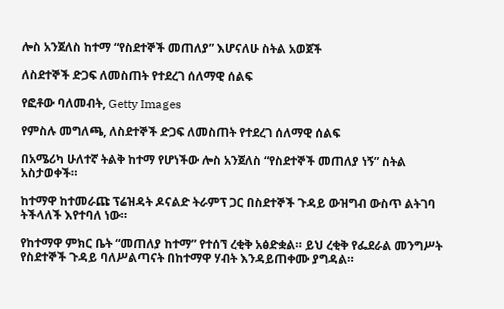ሎስ አንጀለስ ከተማ “የስደተኞች መጠለያ” እሆናለሁ ስትል አወጀች

ለስደተኞች ድጋፍ ለመስጠት የተደረገ ሰለማዊ ሰልፍ

የፎቶው ባለመብት, Getty Images

የምስሉ መግለጫ, ለስደተኞች ድጋፍ ለመስጠት የተደረገ ሰለማዊ ሰልፍ

በአሜሪካ ሁለተኛ ትልቅ ከተማ የሆነችው ሎስ አንጀለስ “የስደተኞች መጠለያ ነኝ” ስትል አስታወቀች።

ከተማዋ ከተመራጩ ፕሬዝዳት ዶናልድ ትራምፕ ጋር በስደተኞች ጉዳይ ውዝግብ ውስጥ ልትገባ ትችላለች እየተባለ ነው።

የከተማዋ ምክር ቤት “መጠለያ ከተማ” የተሰኘ ረቂቅ አፅድቋል። ይህ ረቂቅ የፌደራል መንግሥት የስደተኞች ጉዳይ ባለሥልጣናት በከተማዋ ሃብት እንዳይጠቀሙ ያግዳል።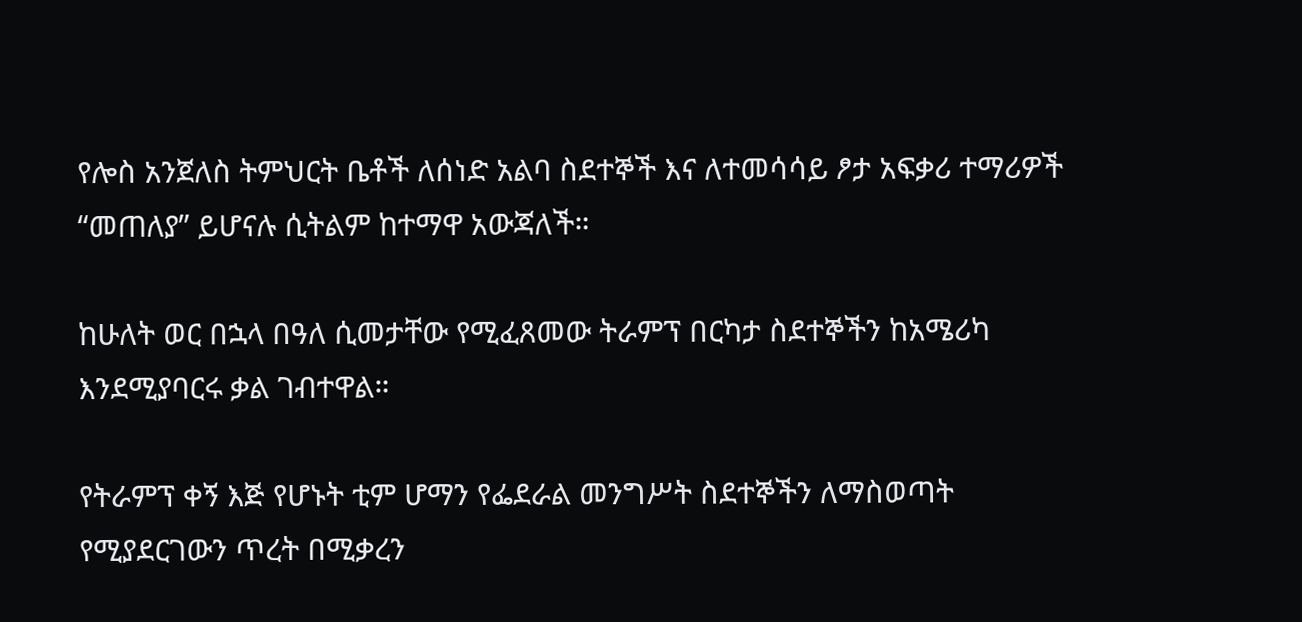የሎስ አንጀለስ ትምህርት ቤቶች ለሰነድ አልባ ስደተኞች እና ለተመሳሳይ ፆታ አፍቃሪ ተማሪዎች “መጠለያ” ይሆናሉ ሲትልም ከተማዋ አውጃለች።

ከሁለት ወር በኋላ በዓለ ሲመታቸው የሚፈጸመው ትራምፕ በርካታ ስደተኞችን ከአሜሪካ እንደሚያባርሩ ቃል ገብተዋል።

የትራምፕ ቀኝ እጅ የሆኑት ቲም ሆማን የፌደራል መንግሥት ስደተኞችን ለማስወጣት የሚያደርገውን ጥረት በሚቃረን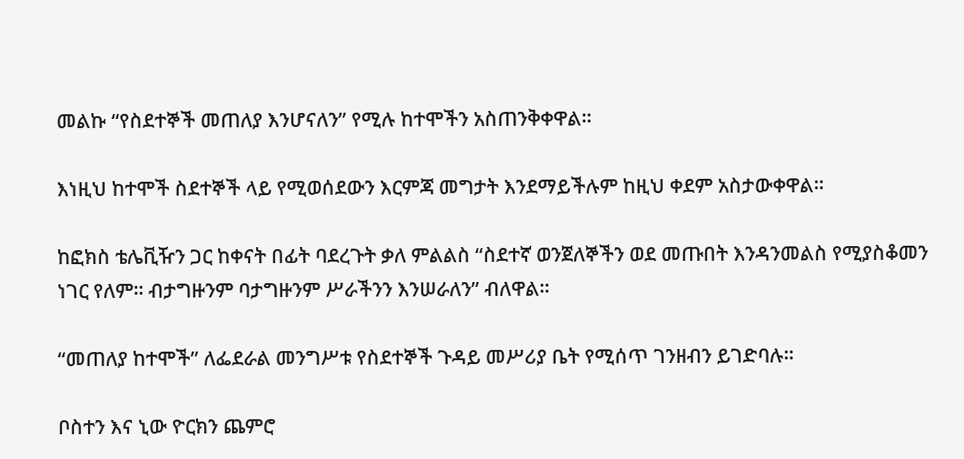መልኩ “የስደተኞች መጠለያ እንሆናለን” የሚሉ ከተሞችን አስጠንቅቀዋል።

እነዚህ ከተሞች ስደተኞች ላይ የሚወሰደውን እርምጃ መግታት እንደማይችሉም ከዚህ ቀደም አስታውቀዋል።

ከፎክስ ቴሌቪዥን ጋር ከቀናት በፊት ባደረጉት ቃለ ምልልስ “ስደተኛ ወንጀለኞችን ወደ መጡበት እንዳንመልስ የሚያስቆመን ነገር የለም። ብታግዙንም ባታግዙንም ሥራችንን እንሠራለን” ብለዋል።

“መጠለያ ከተሞች” ለፌደራል መንግሥቱ የስደተኞች ጉዳይ መሥሪያ ቤት የሚሰጥ ገንዘብን ይገድባሉ።

ቦስተን እና ኒው ዮርክን ጨምሮ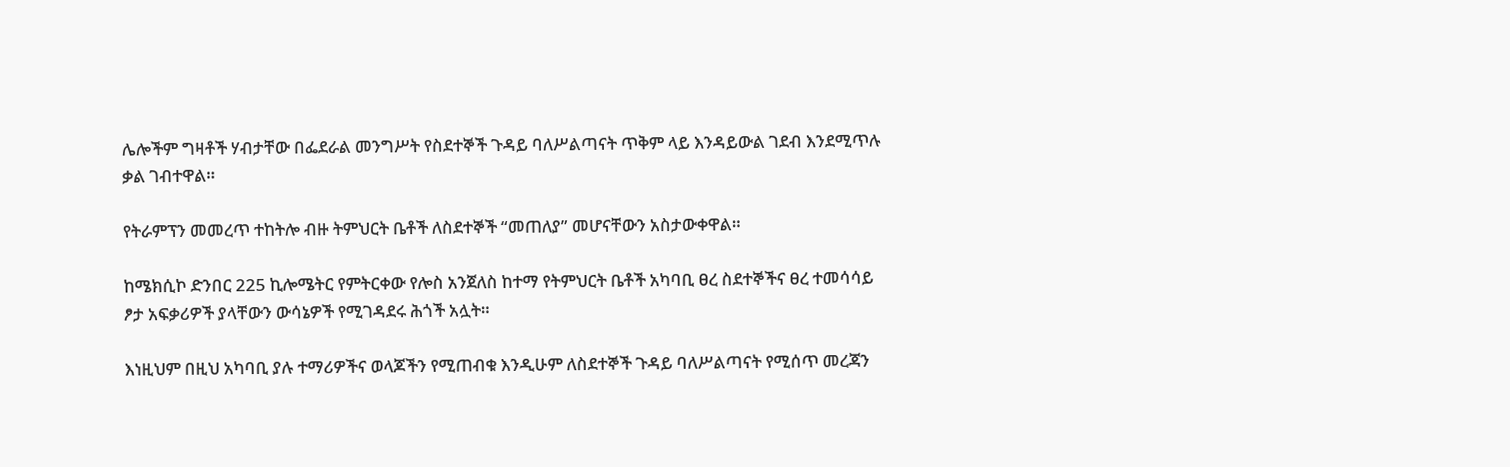ሌሎችም ግዛቶች ሃብታቸው በፌደራል መንግሥት የስደተኞች ጉዳይ ባለሥልጣናት ጥቅም ላይ እንዳይውል ገደብ እንደሚጥሉ ቃል ገብተዋል።

የትራምፕን መመረጥ ተከትሎ ብዙ ትምህርት ቤቶች ለስደተኞች “መጠለያ” መሆናቸውን አስታውቀዋል።

ከሜክሲኮ ድንበር 225 ኪሎሜትር የምትርቀው የሎስ አንጀለስ ከተማ የትምህርት ቤቶች አካባቢ ፀረ ስደተኞችና ፀረ ተመሳሳይ ፆታ አፍቃሪዎች ያላቸውን ውሳኔዎች የሚገዳደሩ ሕጎች አሏት።

እነዚህም በዚህ አካባቢ ያሉ ተማሪዎችና ወላጆችን የሚጠብቁ እንዲሁም ለስደተኞች ጉዳይ ባለሥልጣናት የሚሰጥ መረጃን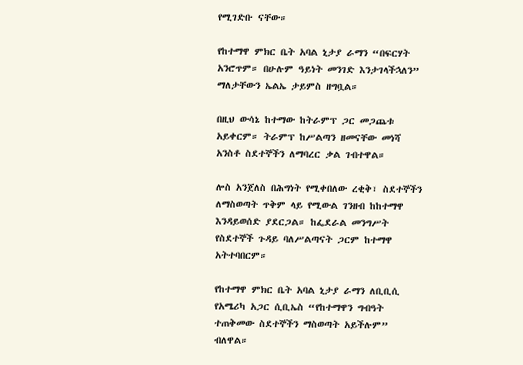የሚገድቡ ናቸው።

የከተማዋ ምክር ቤት አባል ኒታያ ራማን “በፍርሃት አንሮጥም። በሁሉም ዓይነት መንገድ እንታገላችኋለን” ማለታቸውን ኤልኤ ታይምስ ዘግቧል።

በዚህ ውሳኔ ከተማው ከትራምፕ ጋር መጋጨቱ አይቀርም። ትራምፕ ከሥልጣን ዘመናቸው መነሻ አንስቶ ስደተኞችን ለማባረር ቃል ገብተዋል።

ሎስ አንጀለስ በሕግነት የሚቀበለው ረቂቅ፣ ስደተኞችን ለማስወጣት ጥቅም ላይ የሚውል ገንዘብ ከከተማዋ እንዳይወሰድ ያደርጋል። ከፌደራል መንግሥት የስደተኞች ጉዳይ ባለሥልጣናት ጋርም ከተማዋ አትተባበርም።

የከተማዋ ምክር ቤት አባል ኒታያ ራማን ለቢቢሲ የአሜሪካ አጋር ሲቢኤስ “የከተማዋን ግብዓት ተጠቅመው ስደተኞችን ማስወጣት አይችሉም” ብለዋል።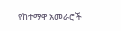የከተማዋ አመራሮች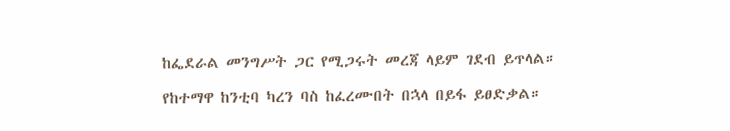ከፌደራል መንግሥት ጋር የሚጋሩት መረጃ ላይም ገደብ ይጥላል።

የከተማዋ ከንቲባ ካረን ባስ ከፈረሙበት በኋላ በይፋ ይፀድቃል።